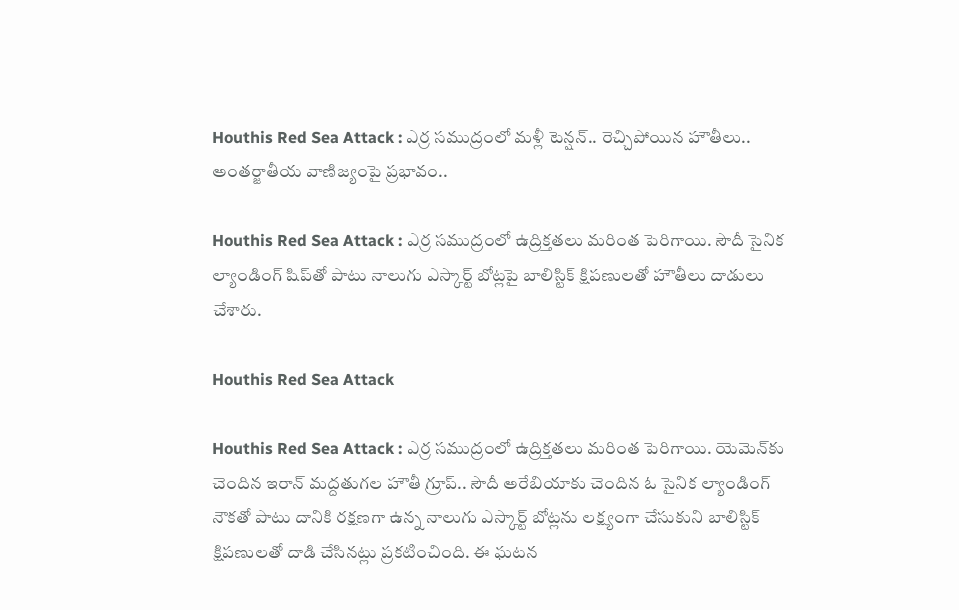Houthis Red Sea Attack : ఎర్ర సముద్రంలో మళ్లీ టెన్షన్.. రెచ్చిపోయిన హౌతీలు.. అంతర్జాతీయ వాణిజ్యంపై ప్రభావం..

Houthis Red Sea Attack : ఎర్ర సముద్రంలో ఉద్రిక్తతలు మరింత పెరిగాయి. సౌదీ సైనిక ల్యాండింగ్ షిప్‌తో పాటు నాలుగు ఎస్కార్ట్ బోట్లపై బాలిస్టిక్ క్షిపణులతో హౌతీలు దాడులు చేశారు.

Houthis Red Sea Attack

Houthis Red Sea Attack : ఎర్ర సముద్రంలో ఉద్రిక్తతలు మరింత పెరిగాయి. యెమెన్‌కు చెందిన ఇరాన్ మద్దతుగల హౌతీ గ్రూప్.. సౌదీ అరేబియాకు చెందిన ఓ సైనిక ల్యాండింగ్ నౌకతో పాటు దానికి రక్షణగా ఉన్న నాలుగు ఎస్కార్ట్ బోట్లను లక్ష్యంగా చేసుకుని బాలిస్టిక్ క్షిపణులతో దాడి చేసినట్లు ప్రకటించింది. ఈ ఘటన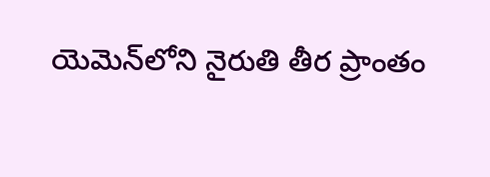యెమెన్‌లోని నైరుతి తీర ప్రాంతం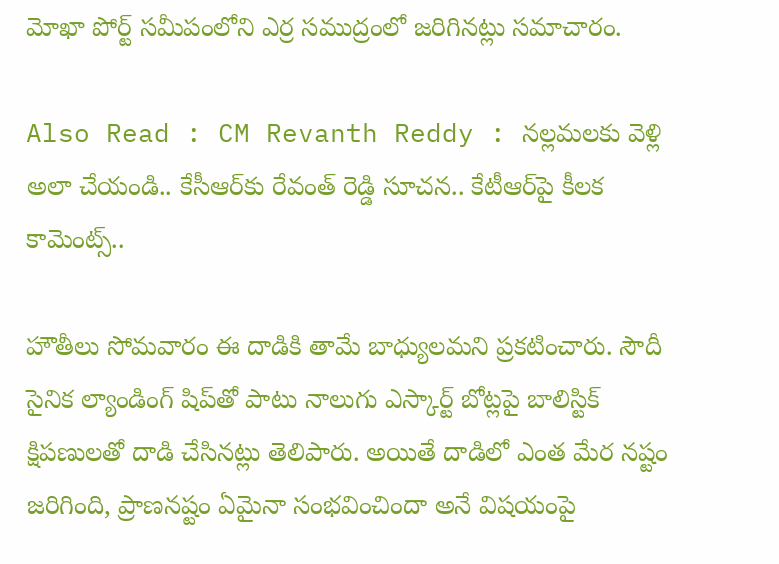మోఖా పోర్ట్ సమీపంలోని ఎర్ర సముద్రంలో జరిగినట్లు సమాచారం.

Also Read : CM Revanth Reddy : నల్లమలకు వెళ్లి అలా చేయండి.. కేసీఆర్‌కు రేవంత్ రెడ్డి సూచన.. కేటీఆర్‌పై కీలక కామెంట్స్..

హౌతీలు సోమవారం ఈ దాడికి తామే బాధ్యులమని ప్రకటించారు. సౌదీ సైనిక ల్యాండింగ్ షిప్‌తో పాటు నాలుగు ఎస్కార్ట్ బోట్లపై బాలిస్టిక్ క్షిపణులతో దాడి చేసినట్లు తెలిపారు. అయితే దాడిలో ఎంత మేర నష్టం జరిగింది, ప్రాణనష్టం ఏమైనా సంభవించిందా అనే విషయంపై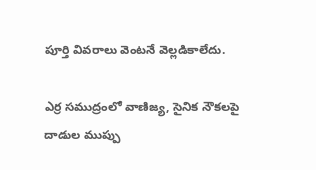పూర్తి వివరాలు వెంటనే వెల్లడికాలేదు.

ఎర్ర సముద్రంలో వాణిజ్య, సైనిక నౌకలపై దాడుల ముప్పు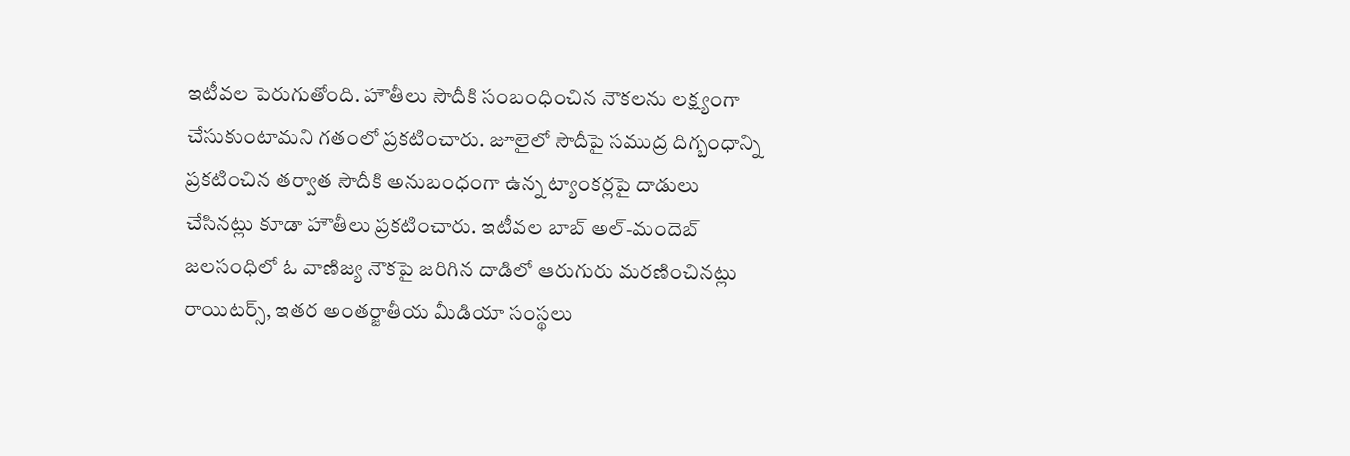ఇటీవల పెరుగుతోంది. హౌతీలు సౌదీకి సంబంధించిన నౌకలను లక్ష్యంగా చేసుకుంటామని గతంలో ప్రకటించారు. జూలైలో సౌదీపై సముద్ర దిగ్బంధాన్ని ప్రకటించిన తర్వాత సౌదీకి అనుబంధంగా ఉన్న ట్యాంకర్లపై దాడులు చేసినట్లు కూడా హౌతీలు ప్రకటించారు. ఇటీవల బాబ్ అల్-మందెబ్ జలసంధిలో ఓ వాణిజ్య నౌకపై జరిగిన దాడిలో ఆరుగురు మరణించినట్లు రాయిటర్స్, ఇతర అంతర్జాతీయ మీడియా సంస్థలు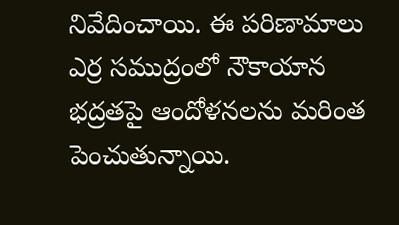నివేదించాయి. ఈ పరిణామాలు ఎర్ర సముద్రంలో నౌకాయాన భద్రతపై ఆందోళనలను మరింత పెంచుతున్నాయి.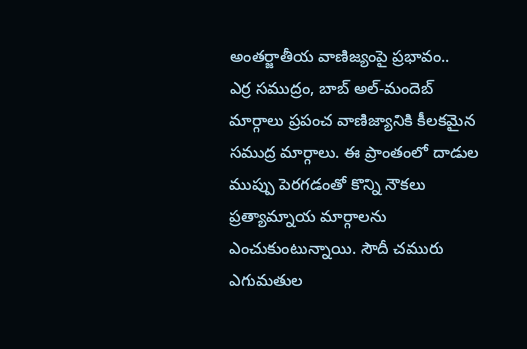అంతర్జాతీయ వాణిజ్యంపై ప్రభావం..
ఎర్ర సముద్రం, బాబ్ అల్-మందెబ్ మార్గాలు ప్రపంచ వాణిజ్యానికి కీలకమైన సముద్ర మార్గాలు. ఈ ప్రాంతంలో దాడుల ముప్పు పెరగడంతో కొన్ని నౌకలు ప్రత్యామ్నాయ మార్గాలను ఎంచుకుంటున్నాయి. సౌదీ చమురు ఎగుమతుల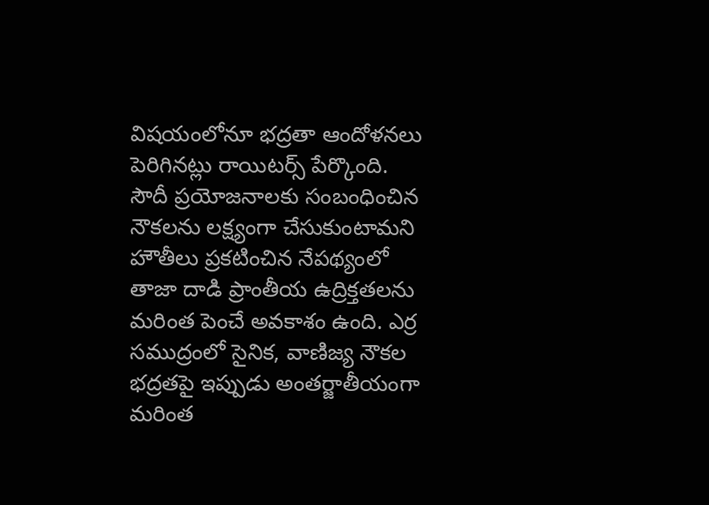విషయంలోనూ భద్రతా ఆందోళనలు పెరిగినట్లు రాయిటర్స్ పేర్కొంది. సౌదీ ప్రయోజనాలకు సంబంధించిన నౌకలను లక్ష్యంగా చేసుకుంటామని హౌతీలు ప్రకటించిన నేపథ్యంలో తాజా దాడి ప్రాంతీయ ఉద్రిక్తతలను మరింత పెంచే అవకాశం ఉంది. ఎర్ర సముద్రంలో సైనిక, వాణిజ్య నౌకల భద్రతపై ఇప్పుడు అంతర్జాతీయంగా మరింత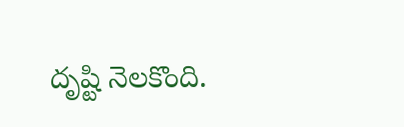దృష్టి నెలకొంది.